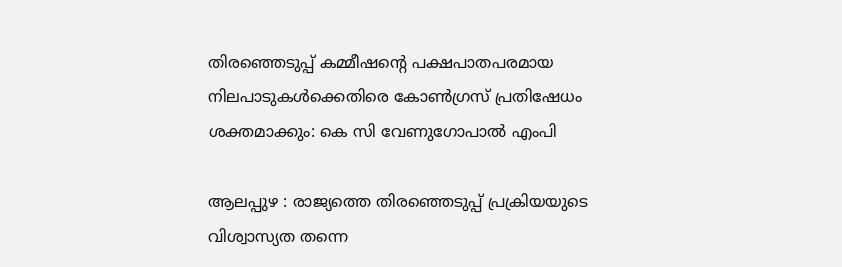തിരഞ്ഞെടുപ്പ് കമ്മീഷന്റെ പക്ഷപാതപരമായ നിലപാടുകള്‍ക്കെതിരെ കോണ്‍ഗ്രസ് പ്രതിഷേധം ശക്തമാക്കും: കെ സി വേണുഗോപാല്‍ എംപി

ആലപ്പുഴ : രാജ്യത്തെ തിരഞ്ഞെടുപ്പ് പ്രക്രിയയുടെ വിശ്വാസ്യത തന്നെ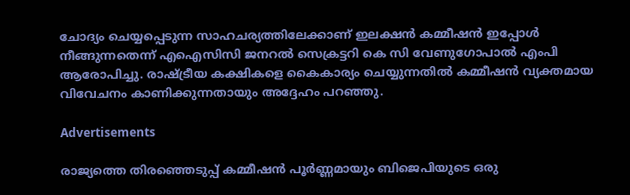ചോദ്യം ചെയ്യപ്പെടുന്ന സാഹചര്യത്തിലേക്കാണ് ഇലക്ഷന്‍ കമ്മീഷന്‍ ഇപ്പോള്‍ നീങ്ങുന്നതെന്ന് എഐസിസി ജനറല്‍ സെക്രട്ടറി കെ സി വേണുഗോപാല്‍ എംപി ആരോപിച്ചു. രാഷ്ട്രീയ കക്ഷികളെ കൈകാര്യം ചെയ്യുന്നതില്‍ കമ്മീഷന്‍ വ്യക്തമായ വിവേചനം കാണിക്കുന്നതായും അദ്ദേഹം പറഞ്ഞു.

Advertisements

രാജ്യത്തെ തിരഞ്ഞെടുപ്പ് കമ്മീഷന്‍ പൂര്‍ണ്ണമായും ബിജെപിയുടെ ഒരു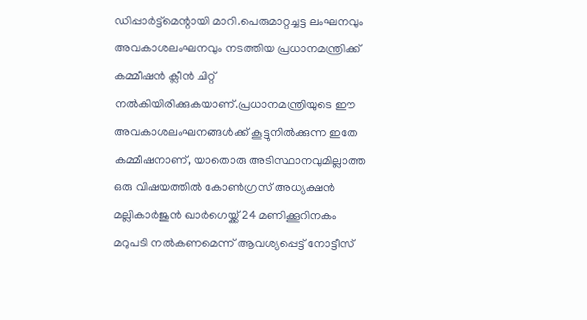ഡിപ്പാര്‍ട്ട്‌മെന്റായി മാറി.പെരുമാറ്റച്ചട്ട ലംഘനവും അവകാശലംഘനവും നടത്തിയ പ്രധാനമന്ത്രിക്ക് കമ്മീഷന്‍ ക്ലീന്‍ ചിറ്റ് നല്‍കിയിരിക്കുകയാണ്.പ്രധാനമന്ത്രിയുടെ ഈ അവകാശലംഘനങ്ങള്‍ക്ക് കൂട്ടുനില്‍ക്കുന്ന ഇതേ കമ്മീഷനാണ്, യാതൊരു അടിസ്ഥാനവുമില്ലാത്ത ഒരു വിഷയത്തില്‍ കോണ്‍ഗ്രസ് അധ്യക്ഷന്‍ മല്ലികാര്‍ജുന്‍ ഖാര്‍ഗെയ്ക്ക് 24 മണിക്കൂറിനകം മറുപടി നല്‍കണമെന്ന് ആവശ്യപ്പെട്ട് നോട്ടീസ്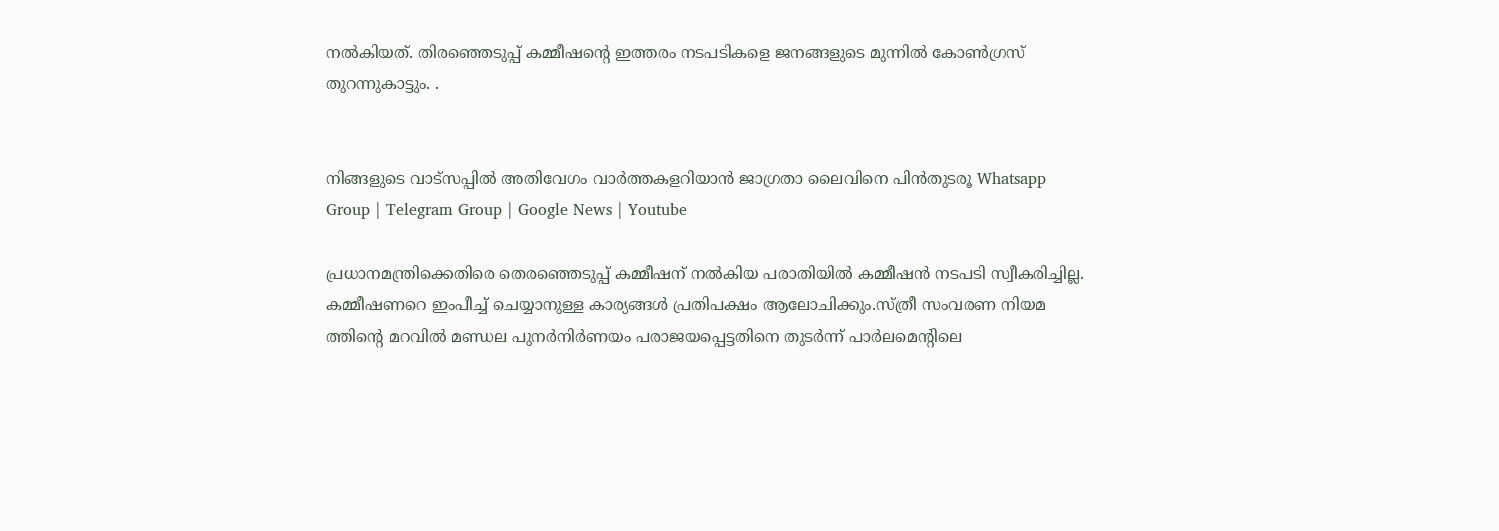നല്‍കിയത്. തിരഞ്ഞെടുപ്പ് കമ്മീഷന്റെ ഇത്തരം നടപടികളെ ജനങ്ങളുടെ മുന്നില്‍ കോണ്‍ഗ്രസ് തുറന്നുകാട്ടും. .


നിങ്ങളുടെ വാട്സപ്പിൽ അതിവേഗം വാർത്തകളറിയാൻ ജാഗ്രതാ ലൈവിനെ പിൻതുടരൂ Whatsapp Group | Telegram Group | Google News | Youtube

പ്രധാനമന്ത്രിക്കെതിരെ തെരഞ്ഞെടുപ്പ് കമ്മീഷന് നല്‍കിയ പരാതിയില്‍ കമ്മീഷന്‍ നടപടി സ്വീകരിച്ചില്ല. കമ്മീഷണറെ ഇംപീച്ച് ചെയ്യാനുള്ള കാര്യങ്ങള്‍ പ്രതിപക്ഷം ആലോചിക്കും.സ്ത്രീ സംവരണ നിയമ ത്തിന്റെ മറവില്‍ മണ്ഡല പുനര്‍നിര്‍ണയം പരാജയപ്പെട്ടതിനെ തുടര്‍ന്ന് പാര്‍ലമെന്റിലെ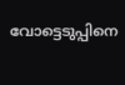വോട്ടെടുപ്പിനെ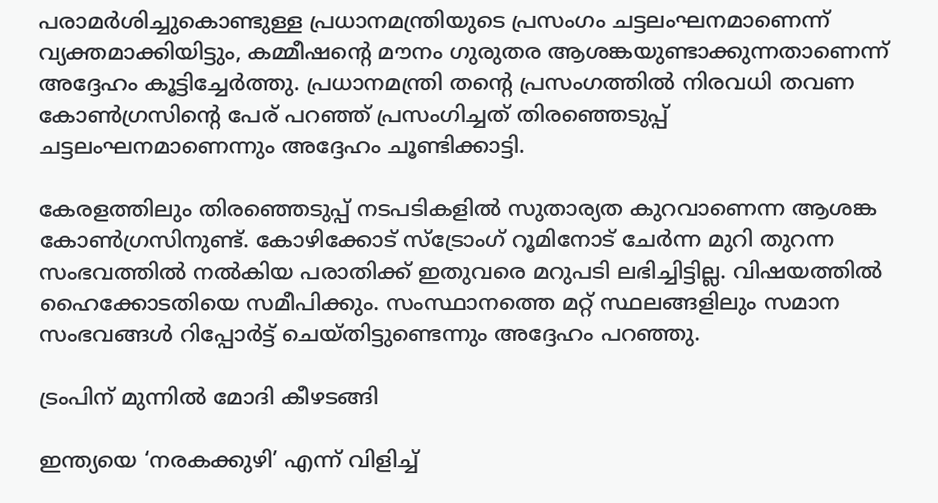പരാമര്‍ശിച്ചുകൊണ്ടുള്ള പ്രധാനമന്ത്രിയുടെ പ്രസംഗം ചട്ടലംഘനമാണെന്ന് വ്യക്തമാക്കിയിട്ടും, കമ്മീഷന്റെ മൗനം ഗുരുതര ആശങ്കയുണ്ടാക്കുന്നതാണെന്ന് അദ്ദേഹം കൂട്ടിച്ചേര്‍ത്തു. പ്രധാനമന്ത്രി തന്റെ പ്രസംഗത്തില്‍ നിരവധി തവണ കോണ്‍ഗ്രസിന്റെ പേര് പറഞ്ഞ് പ്രസംഗിച്ചത് തിരഞ്ഞെടുപ്പ് ചട്ടലംഘനമാണെന്നും അദ്ദേഹം ചൂണ്ടിക്കാട്ടി.

കേരളത്തിലും തിരഞ്ഞെടുപ്പ് നടപടികളില്‍ സുതാര്യത കുറവാണെന്ന ആശങ്ക കോണ്‍ഗ്രസിനുണ്ട്. കോഴിക്കോട് സ്‌ട്രോംഗ് റൂമിനോട് ചേര്‍ന്ന മുറി തുറന്ന സംഭവത്തില്‍ നല്‍കിയ പരാതിക്ക് ഇതുവരെ മറുപടി ലഭിച്ചിട്ടില്ല. വിഷയത്തില്‍ ഹൈക്കോടതിയെ സമീപിക്കും. സംസ്ഥാനത്തെ മറ്റ് സ്ഥലങ്ങളിലും സമാന സംഭവങ്ങള്‍ റിപ്പോര്‍ട്ട് ചെയ്തിട്ടുണ്ടെന്നും അദ്ദേഹം പറഞ്ഞു.

ട്രംപിന് മുന്നില്‍ മോദി കീഴടങ്ങി

ഇന്ത്യയെ ‘നരകക്കുഴി’ എന്ന് വിളിച്ച്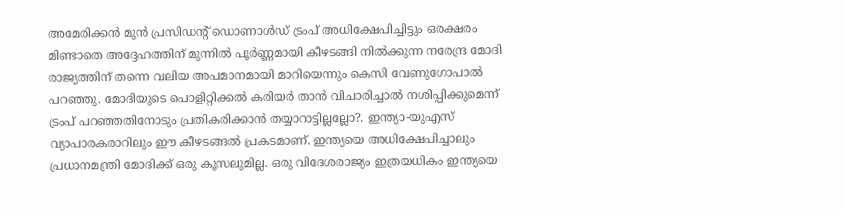അമേരിക്കന്‍ മുന്‍ പ്രസിഡന്റ് ഡൊണാള്‍ഡ് ട്രംപ് അധിക്ഷേപിച്ചിട്ടും ഒരക്ഷരം മിണ്ടാതെ അദ്ദേഹത്തിന് മുന്നില്‍ പൂര്‍ണ്ണമായി കീഴടങ്ങി നില്‍ക്കുന്ന നരേന്ദ്ര മോദി രാജ്യത്തിന് തന്നെ വലിയ അപമാനമായി മാറിയെന്നും കെസി വേണുഗോപാല്‍ പറഞ്ഞു. മോദിയുടെ പൊളിറ്റിക്കല്‍ കരിയര്‍ താന്‍ വിചാരിച്ചാല്‍ നശിപ്പിക്കുമെന്ന് ട്രംപ് പറഞ്ഞതിനോടും പ്രതികരിക്കാന്‍ തയ്യാറാട്ടില്ലല്ലോ?. ഇന്ത്യാ-യുഎസ് വ്യാപാരകരാറിലും ഈ കീഴടങ്ങല്‍ പ്രകടമാണ്. ഇന്ത്യയെ അധിക്ഷേപിച്ചാലും പ്രധാനമന്ത്രി മോദിക്ക് ഒരു കൂസലുമില്ല. ഒരു വിദേശരാജ്യം ഇത്രയധികം ഇന്ത്യയെ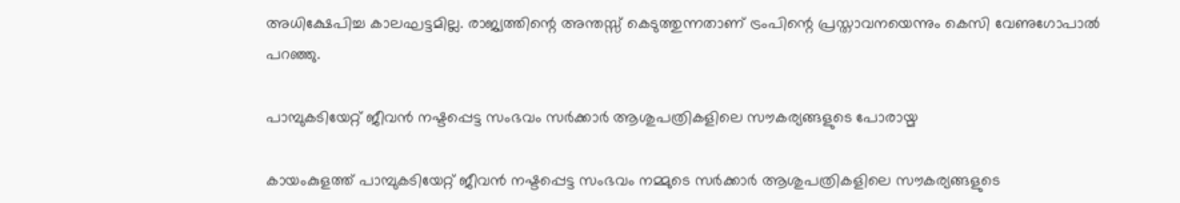അധിക്ഷേപിച്ച കാലഘട്ടമില്ല. രാജ്യത്തിന്റെ അന്തസ്സ് കെടുത്തുന്നതാണ് ട്രംപിന്റെ പ്രസ്താവനയെന്നും കെസി വേണുഗോപാല്‍ പറഞ്ഞു.

പാമ്പുകടിയേറ്റ് ജീവന്‍ നഷ്ടപ്പെട്ട സംഭവം സര്‍ക്കാര്‍ ആശുപത്രികളിലെ സൗകര്യങ്ങളുടെ പോരായ്മ

കായംകുളത്ത് പാമ്പുകടിയേറ്റ് ജീവന്‍ നഷ്ടപ്പെട്ട സംഭവം നമ്മുടെ സര്‍ക്കാര്‍ ആശുപത്രികളിലെ സൗകര്യങ്ങളുടെ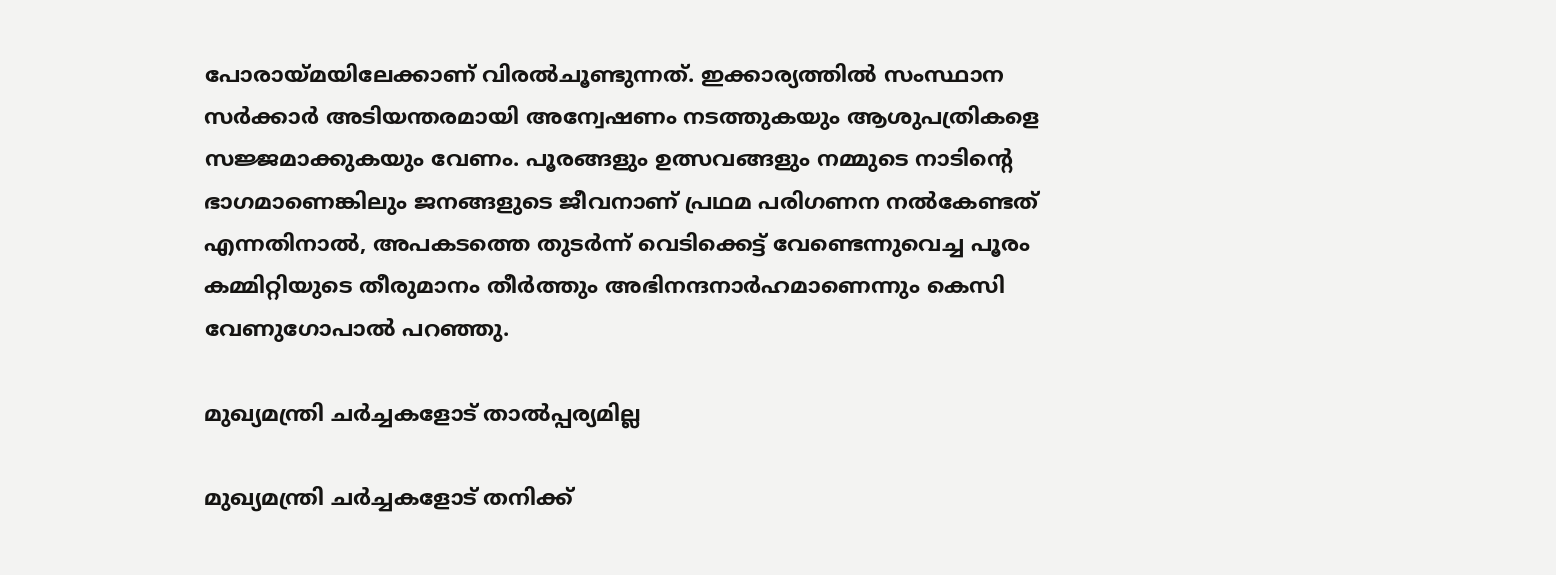പോരായ്മയിലേക്കാണ് വിരല്‍ചൂണ്ടുന്നത്. ഇക്കാര്യത്തില്‍ സംസ്ഥാന സര്‍ക്കാര്‍ അടിയന്തരമായി അന്വേഷണം നടത്തുകയും ആശുപത്രികളെ സജ്ജമാക്കുകയും വേണം. പൂരങ്ങളും ഉത്സവങ്ങളും നമ്മുടെ നാടിന്റെ ഭാഗമാണെങ്കിലും ജനങ്ങളുടെ ജീവനാണ് പ്രഥമ പരിഗണന നല്‍കേണ്ടത് എന്നതിനാല്‍, അപകടത്തെ തുടര്‍ന്ന് വെടിക്കെട്ട് വേണ്ടെന്നുവെച്ച പൂരം കമ്മിറ്റിയുടെ തീരുമാനം തീര്‍ത്തും അഭിനന്ദനാര്‍ഹമാണെന്നും കെസി വേണുഗോപാല്‍ പറഞ്ഞു.

മുഖ്യമന്ത്രി ചര്‍ച്ചകളോട് താല്‍പ്പര്യമില്ല

മുഖ്യമന്ത്രി ചര്‍ച്ചകളോട് തനിക്ക്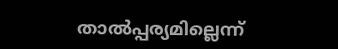താല്‍പ്പര്യമില്ലെന്ന്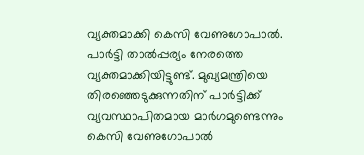വ്യക്തമാക്കി കെസി വേണുഗോപാല്‍. പാര്‍ട്ടി താല്‍പ്പര്യം നേരത്തെ വ്യക്തമാക്കിയിട്ടുണ്ട്. മുഖ്യമന്ത്രിയെ തിരഞ്ഞെടുക്കുന്നതിന് പാര്‍ട്ടിക്ക് വ്യവസ്ഥാപിതമായ മാര്‍ഗമുണ്ടെന്നും കെസി വേണുഗോപാല്‍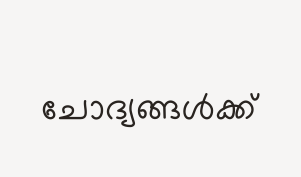ചോദ്യങ്ങള്‍ക്ക്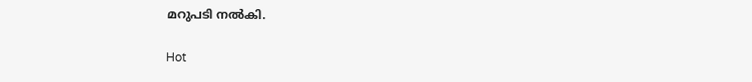മറുപടി നല്‍കി.

Hot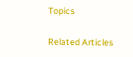Topics

Related Articles